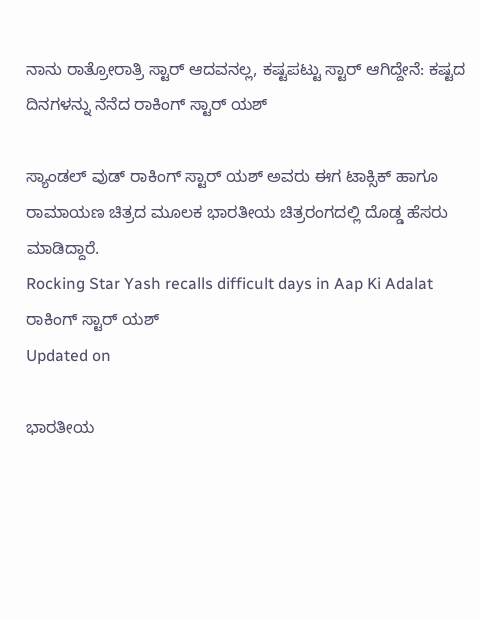ನಾನು ರಾತ್ರೋರಾತ್ರಿ ಸ್ಟಾರ್ ಆದವನಲ್ಲ, ಕಷ್ಟಪಟ್ಟು ಸ್ಟಾರ್ ಆಗಿದ್ದೇನೆ: ಕಷ್ಟದ ದಿನಗಳನ್ನು ನೆನೆದ ರಾಕಿಂಗ್ ಸ್ಟಾರ್ ಯಶ್‌

ಸ್ಯಾಂಡಲ್ ವುಡ್ ರಾಕಿಂಗ್ ಸ್ಟಾರ್ ಯಶ್ ಅವರು ಈಗ ಟಾಕ್ಸಿಕ್ ಹಾಗೂ ರಾಮಾಯಣ ಚಿತ್ರದ ಮೂಲಕ ಭಾರತೀಯ ಚಿತ್ರರಂಗದಲ್ಲಿ ದೊಡ್ಡ ಹೆಸರು ಮಾಡಿದ್ದಾರೆ.
Rocking Star Yash recalls difficult days in Aap Ki Adalat
ರಾಕಿಂಗ್ ಸ್ಟಾರ್ ಯಶ್‌
Updated on

ಭಾರತೀಯ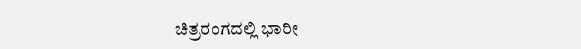ಚಿತ್ರರಂಗದಲ್ಲಿ ಭಾರೀ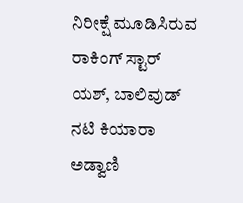ನಿರೀಕ್ಷೆ ಮೂಡಿಸಿರುವ ರಾಕಿಂಗ್ ಸ್ಟಾರ್ ಯಶ್‌, ಬಾಲಿವುಡ್ ನಟಿ ಕಿಯಾರಾ ಅಡ್ವಾಣಿ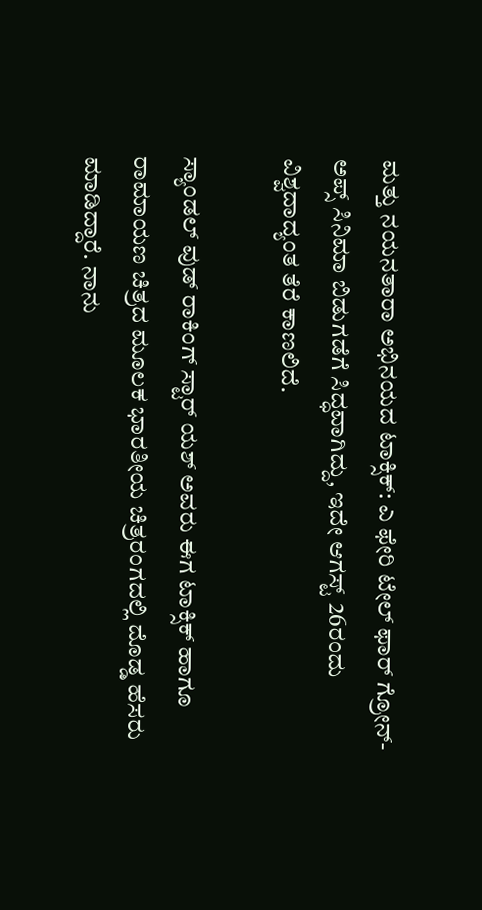ಮತ್ತು ನಯನತಾರಾ ಅಭಿನಯದ ಟಾಕ್ಸಿಕ್: ಎ ಫೇರಿ ಟೇಲ್ ಫಾರ್ ಗ್ರೋನ್-ಅಪ್ಸ್ ಸಿನಿಮಾ ಬಿಡುಗಡೆಗೆ ಸಿದ್ಧವಾಗಿದ್ದು, ಇದೇ ಆಗಸ್ಟ್ 26ರಂದು ವಿಶ್ವದಾದ್ಯಂತ ತೆರೆ ಕಾಣಲಿದೆ.

ಸ್ಯಾಂಡಲ್ ವುಡ್ ರಾಕಿಂಗ್ ಸ್ಟಾರ್ ಯಶ್ ಅವರು ಈಗ ಟಾಕ್ಸಿಕ್ ಹಾಗೂ ರಾಮಾಯಣ ಚಿತ್ರದ ಮೂಲಕ ಭಾರತೀಯ ಚಿತ್ರರಂಗದಲ್ಲಿ ದೊಡ್ಡ ಹೆಸರು ಮಾಡಿದ್ದಾರೆ. ನಾನು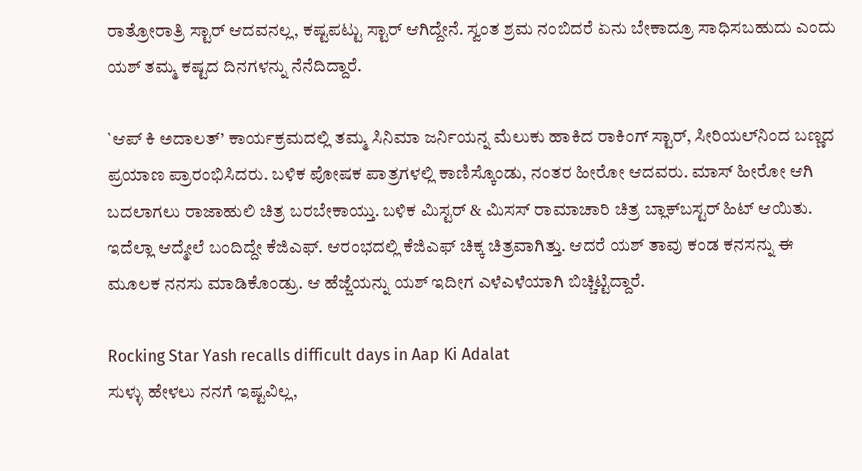ರಾತ್ರೋರಾತ್ರಿ ಸ್ಟಾರ್ ಆದವನಲ್ಲ, ಕಷ್ಟಪಟ್ಟು ಸ್ಟಾರ್ ಆಗಿದ್ದೇನೆ. ಸ್ವಂತ ಶ್ರಮ ನಂಬಿದರೆ ಏನು ಬೇಕಾದ್ರೂ ಸಾಧಿಸಬಹುದು ಎಂದು ಯಶ್ ತಮ್ಮ ಕಷ್ಟದ ದಿನಗಳನ್ನು ನೆನೆದಿದ್ದಾರೆ.

`ಆಪ್ ಕಿ ಅದಾಲತ್’ ಕಾರ್ಯಕ್ರಮದಲ್ಲಿ ತಮ್ಮ ಸಿನಿಮಾ ಜರ್ನಿಯನ್ನ ಮೆಲುಕು ಹಾಕಿದ ರಾಕಿಂಗ್ ಸ್ಟಾರ್, ಸೀರಿಯಲ್‌ನಿಂದ ಬಣ್ಣದ ಪ್ರಯಾಣ ಪ್ರಾರಂಭಿಸಿದರು. ಬಳಿಕ ಪೋಷಕ ಪಾತ್ರಗಳಲ್ಲಿ ಕಾಣಿಸ್ಕೊಂಡು, ನಂತರ ಹೀರೋ ಆದವರು. ಮಾಸ್ ಹೀರೋ ಆಗಿ ಬದಲಾಗಲು ರಾಜಾಹುಲಿ ಚಿತ್ರ ಬರಬೇಕಾಯ್ತು. ಬಳಿಕ ಮಿಸ್ಟರ್ & ಮಿಸಸ್ ರಾಮಾಚಾರಿ ಚಿತ್ರ ಬ್ಲಾಕ್‌ಬಸ್ಟರ್ ಹಿಟ್ ಆಯಿತು. ಇದೆಲ್ಲಾ ಆದ್ಮೇಲೆ ಬಂದಿದ್ದೇ ಕೆಜಿಎಫ್. ಆರಂಭದಲ್ಲಿ ಕೆಜಿಎಫ್ ಚಿಕ್ಕ ಚಿತ್ರವಾಗಿತ್ತು. ಆದರೆ ಯಶ್ ತಾವು ಕಂಡ ಕನಸನ್ನು ಈ ಮೂಲಕ ನನಸು ಮಾಡಿಕೊಂಡ್ರು. ಆ ಹೆಜ್ಜೆಯನ್ನು ಯಶ್ ಇದೀಗ ಎಳೆಎಳೆಯಾಗಿ ಬಿಚ್ಚಿಟ್ಟಿದ್ದಾರೆ.

Rocking Star Yash recalls difficult days in Aap Ki Adalat
ಸುಳ್ಳು ಹೇಳಲು ನನಗೆ ಇಷ್ಟವಿಲ್ಲ,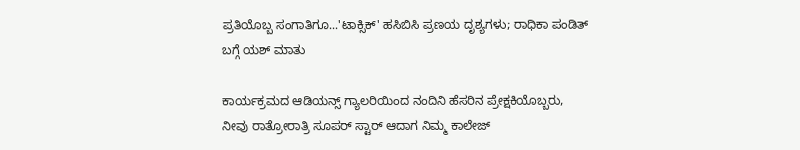ಪ್ರತಿಯೊಬ್ಬ ಸಂಗಾತಿಗೂ...'ಟಾಕ್ಸಿಕ್' ಹಸಿಬಿಸಿ ಪ್ರಣಯ ದೃಶ್ಯಗಳು; ರಾಧಿಕಾ ಪಂಡಿತ್ ಬಗ್ಗೆ ಯಶ್ ಮಾತು

ಕಾರ್ಯಕ್ರಮದ ಆಡಿಯನ್ಸ್ ಗ್ಯಾಲರಿಯಿಂದ ನಂದಿನಿ ಹೆಸರಿನ ಪ್ರೇಕ್ಷಕಿಯೊಬ್ಬರು, ನೀವು ರಾತ್ರೋರಾತ್ರಿ ಸೂಪರ್ ಸ್ಟಾರ್ ಆದಾಗ ನಿಮ್ಮ ಕಾಲೇಜ್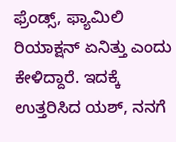ಫ್ರೆಂಡ್ಸ್, ಫ್ಯಾಮಿಲಿ ರಿಯಾಕ್ಷನ್ ಏನಿತ್ತು ಎಂದು ಕೇಳಿದ್ದಾರೆ. ಇದಕ್ಕೆ ಉತ್ತರಿಸಿದ ಯಶ್, ನನಗೆ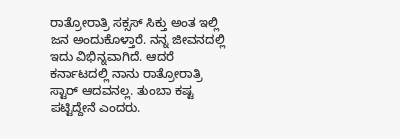ರಾತ್ರೋರಾತ್ರಿ ಸಕ್ಸಸ್ ಸಿಕ್ತು ಅಂತ ಇಲ್ಲಿ ಜನ ಅಂದುಕೊಳ್ತಾರೆ. ನನ್ನ ಜೀವನದಲ್ಲಿ ಇದು ವಿಭಿನ್ನವಾಗಿದೆ. ಆದರೆ ಕರ್ನಾಟದಲ್ಲಿ ನಾನು ರಾತ್ರೋರಾತ್ರಿ ಸ್ಟಾರ್ ಆದವನಲ್ಲ. ತುಂಬಾ ಕಷ್ಟ ಪಟ್ಟಿದ್ದೇನೆ ಎಂದರು.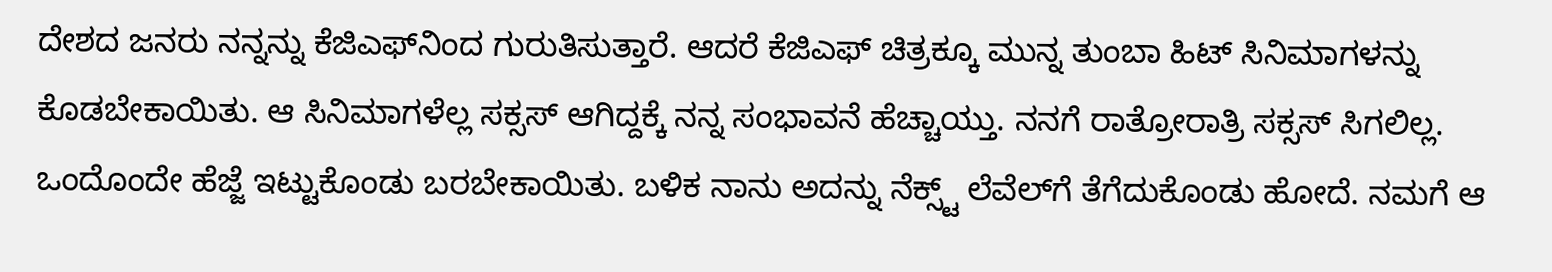ದೇಶದ ಜನರು ನನ್ನನ್ನು ಕೆಜಿಎಫ್‌ನಿಂದ ಗುರುತಿಸುತ್ತಾರೆ. ಆದರೆ ಕೆಜಿಎಫ್ ಚಿತ್ರಕ್ಕೂ ಮುನ್ನ ತುಂಬಾ ಹಿಟ್ ಸಿನಿಮಾಗಳನ್ನು ಕೊಡಬೇಕಾಯಿತು. ಆ ಸಿನಿಮಾಗಳೆಲ್ಲ ಸಕ್ಸಸ್ ಆಗಿದ್ದಕ್ಕೆ ನನ್ನ ಸಂಭಾವನೆ ಹೆಚ್ಚಾಯ್ತು. ನನಗೆ ರಾತ್ರೋರಾತ್ರಿ ಸಕ್ಸಸ್ ಸಿಗಲಿಲ್ಲ. ಒಂದೊಂದೇ ಹೆಜ್ಜೆ ಇಟ್ಟುಕೊಂಡು ಬರಬೇಕಾಯಿತು. ಬಳಿಕ ನಾನು ಅದನ್ನು ನೆಕ್ಸ್ಟ್ ಲೆವೆಲ್‌ಗೆ ತೆಗೆದುಕೊಂಡು ಹೋದೆ. ನಮಗೆ ಆ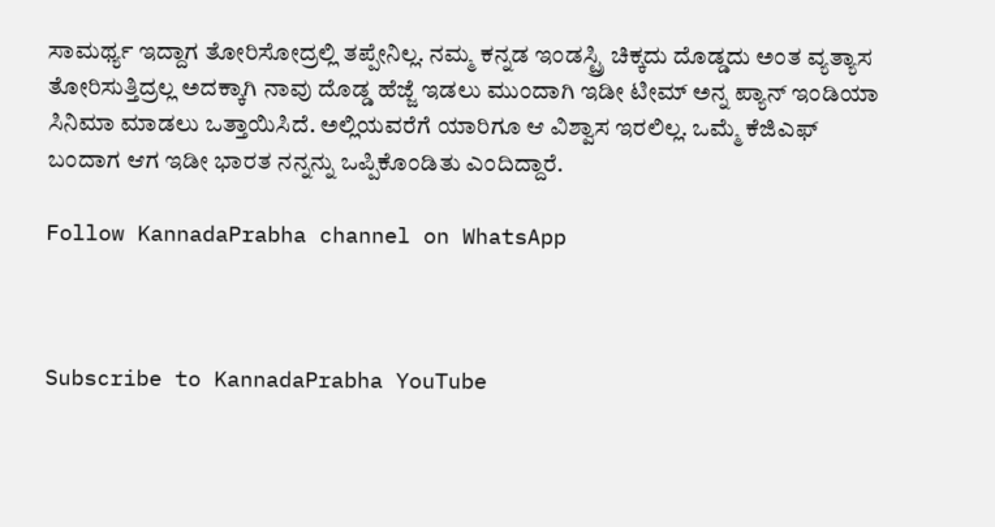ಸಾಮರ್ಥ್ಯ ಇದ್ದಾಗ ತೋರಿಸೋದ್ರಲ್ಲಿ ತಪ್ಪೇನಿಲ್ಲ. ನಮ್ಮ ಕನ್ನಡ ಇಂಡಸ್ಟ್ರಿ ಚಿಕ್ಕದು ದೊಡ್ಡದು ಅಂತ ವ್ಯತ್ಯಾಸ ತೋರಿಸುತ್ತಿದ್ರಲ್ಲ ಅದಕ್ಕಾಗಿ ನಾವು ದೊಡ್ಡ ಹೆಜ್ಜೆ ಇಡಲು ಮುಂದಾಗಿ ಇಡೀ ಟೀಮ್ ಅನ್ನ ಪ್ಯಾನ್ ಇಂಡಿಯಾ ಸಿನಿಮಾ ಮಾಡಲು ಒತ್ತಾಯಿಸಿದೆ. ಅಲ್ಲಿಯವರೆಗೆ ಯಾರಿಗೂ ಆ ವಿಶ್ವಾಸ ಇರಲಿಲ್ಲ. ಒಮ್ಮೆ ಕೆಜಿಎಫ್ ಬಂದಾಗ ಆಗ ಇಡೀ ಭಾರತ ನನ್ನನ್ನು ಒಪ್ಪಿಕೊಂಡಿತು ಎಂದಿದ್ದಾರೆ.

Follow KannadaPrabha channel on WhatsApp



Subscribe to KannadaPrabha YouTube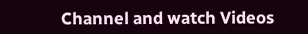Channel and watch Videos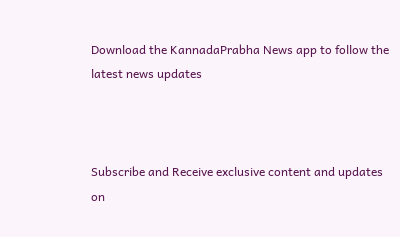Download the KannadaPrabha News app to follow the latest news updates



Subscribe and Receive exclusive content and updates on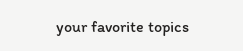your favorite topics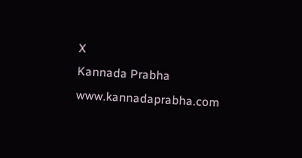X
Kannada Prabha
www.kannadaprabha.com